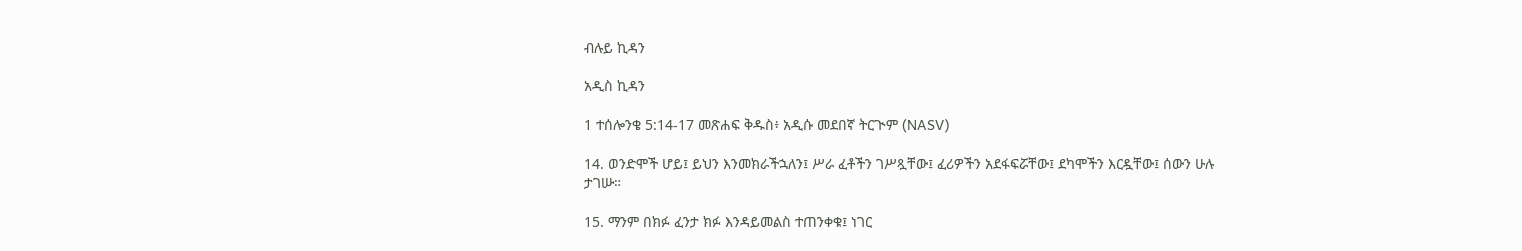ብሉይ ኪዳን

አዲስ ኪዳን

1 ተሰሎንቄ 5:14-17 መጽሐፍ ቅዱስ፥ አዲሱ መደበኛ ትርጒም (NASV)

14. ወንድሞች ሆይ፤ ይህን እንመክራችኋለን፤ ሥራ ፈቶችን ገሥጿቸው፤ ፈሪዎችን አደፋፍሯቸው፤ ደካሞችን እርዷቸው፤ ሰውን ሁሉ ታገሡ።

15. ማንም በክፉ ፈንታ ክፉ እንዳይመልስ ተጠንቀቁ፤ ነገር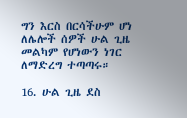ግን እርስ በርሳችሁም ሆነ ለሌሎች ሰዎች ሁል ጊዜ መልካም የሆነውን ነገር ለማድረግ ተጣጣሩ።

16. ሁል ጊዜ ደስ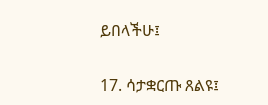ይበላችሁ፤

17. ሳታቋርጡ ጸልዩ፤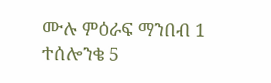ሙሉ ምዕራፍ ማንበብ 1 ተሰሎንቄ 5